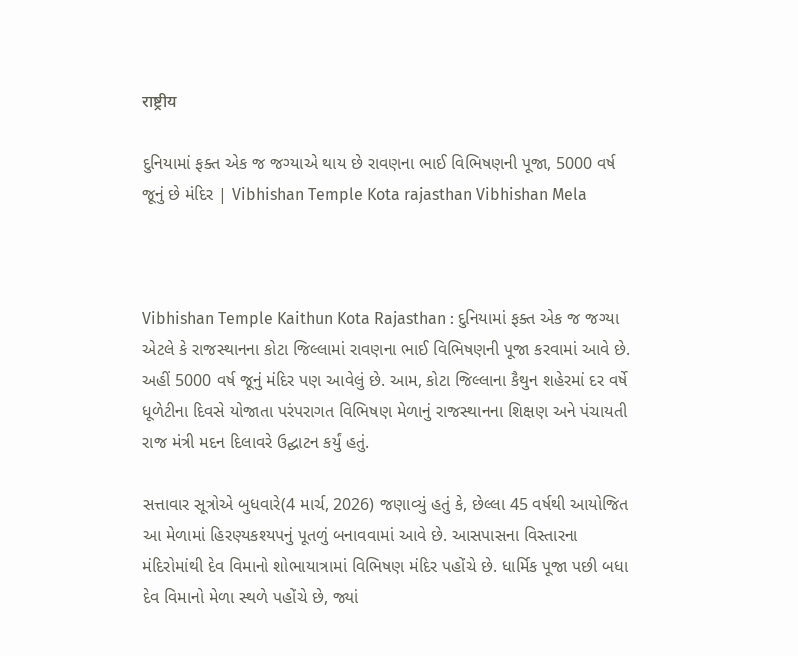राष्ट्रीय

દુનિયામાં ફક્ત એક જ જગ્યાએ થાય છે રાવણના ભાઈ વિભિષણની પૂજા, 5000 વર્ષ જૂનું છે મંદિર | Vibhishan Temple Kota rajasthan Vibhishan Mela



Vibhishan Temple Kaithun Kota Rajasthan : દુનિયામાં ફક્ત એક જ જગ્યા એટલે કે રાજસ્થાનના કોટા જિલ્લામાં રાવણના ભાઈ વિભિષણની પૂજા કરવામાં આવે છે. અહીં 5000 વર્ષ જૂનું મંદિર પણ આવેલું છે. આમ, કોટા જિલ્લાના કૈથુન શહેરમાં દર વર્ષે ધૂળેટીના દિવસે યોજાતા પરંપરાગત વિભિષણ મેળાનું રાજસ્થાનના શિક્ષણ અને પંચાયતી રાજ મંત્રી મદન દિલાવરે ઉદ્ઘાટન કર્યું હતું.

સત્તાવાર સૂત્રોએ બુધવારે(4 માર્ચ, 2026) જણાવ્યું હતું કે, છેલ્લા 45 વર્ષથી આયોજિત આ મેળામાં હિરણ્યકશ્યપનું પૂતળું બનાવવામાં આવે છે. આસપાસના વિસ્તારના મંદિરોમાંથી દેવ વિમાનો શોભાયાત્રામાં વિભિષણ મંદિર પહોંચે છે. ધાર્મિક પૂજા પછી બધા દેવ વિમાનો મેળા સ્થળે પહોંચે છે, જ્યાં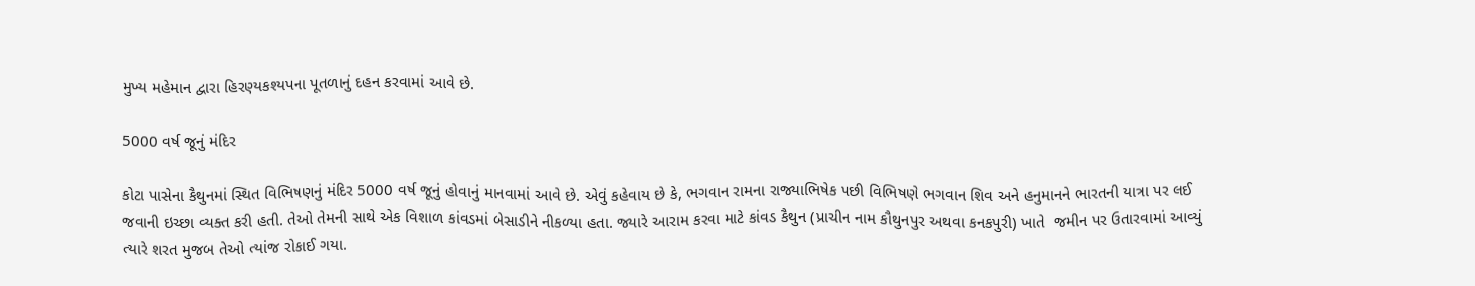મુખ્ય મહેમાન દ્વારા હિરણ્યકશ્યપના પૂતળાનું દહન કરવામાં આવે છે.

5000 વર્ષ જૂનું મંદિર

કોટા પાસેના કૈથુનમાં સ્થિત વિભિષણનું મંદિર 5000 વર્ષ જૂનું હોવાનું માનવામાં આવે છે. એવું કહેવાય છે કે, ભગવાન રામના રાજ્યાભિષેક પછી વિભિષણે ભગવાન શિવ અને હનુમાનને ભારતની યાત્રા પર લઈ જવાની ઇચ્છા વ્યક્ત કરી હતી. તેઓ તેમની સાથે એક વિશાળ કાંવડમાં બેસાડીને નીકળ્યા હતા. જ્યારે આરામ કરવા માટે કાંવડ કૈથુન (પ્રાચીન નામ કૌથુનપુર અથવા કનકપુરી) ખાતે  જમીન પર ઉતારવામાં આવ્યું ત્યારે શરત મુજબ તેઓ ત્યાંજ રોકાઈ ગયા.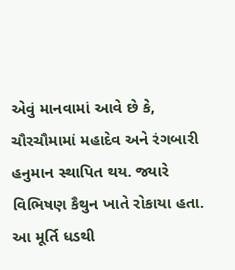એવું માનવામાં આવે છે કે, ચૌરચૌમામાં મહાદેવ અને રંગબારી હનુમાન સ્થાપિત થય. જ્યારે વિભિષણ કૈથુન ખાતે રોકાયા હતા. આ મૂર્તિ ધડથી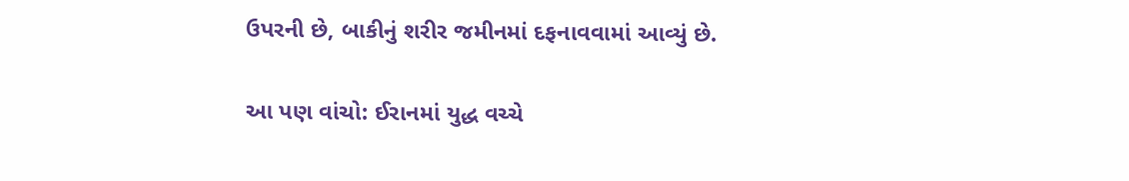ઉપરની છે, બાકીનું શરીર જમીનમાં દફનાવવામાં આવ્યું છે.

આ પણ વાંચો: ઈરાનમાં યુદ્ધ વચ્ચે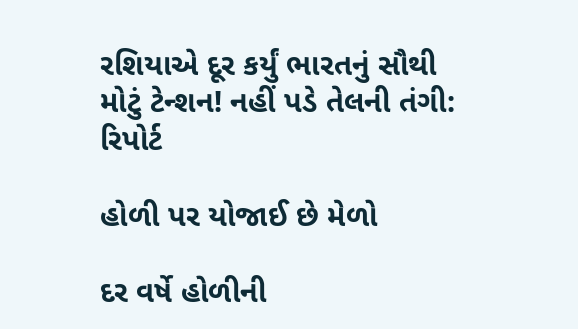રશિયાએ દૂર કર્યું ભારતનું સૌથી મોટું ટેન્શન! નહીં પડે તેલની તંગી: રિપોર્ટ

હોળી પર યોજાઈ છે મેળો

દર વર્ષે હોળીની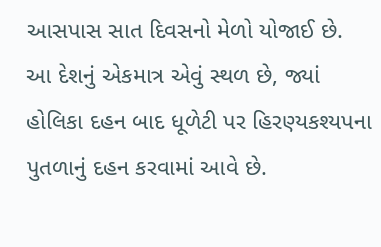આસપાસ સાત દિવસનો મેળો યોજાઈ છે. આ દેશનું એકમાત્ર એવું સ્થળ છે, જ્યાં હોલિકા દહન બાદ ધૂળેટી પર હિરણ્યકશ્યપના પુતળાનું દહન કરવામાં આવે છે.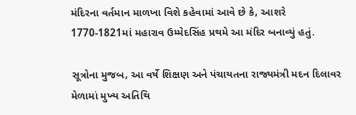મંદિરના વર્તમાન માળખા વિશે કહેવામાં આવે છે કે, આશરે 1770-1821માં મહારાવ ઉમ્મેદસિંહ પ્રથમે આ મંદિર બનાવ્યું હતું.

સૂત્રોના મુજબ, આ વર્ષે શિક્ષણ અને પંચાયતના રાજ્યમંત્રી મદન દિલાવર મેળામાં મુખ્ય અતિથિ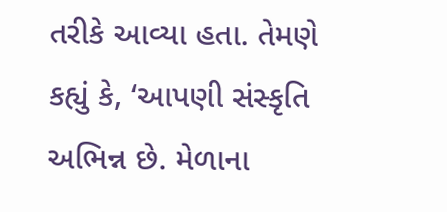તરીકે આવ્યા હતા. તેમણે કહ્યું કે, ‘આપણી સંસ્કૃતિ અભિન્ન છે. મેળાના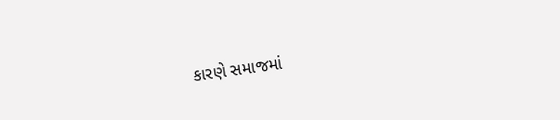કારણે સમાજમાં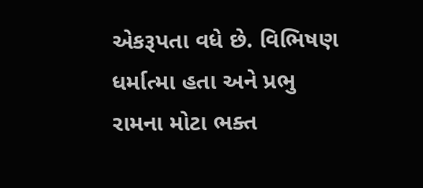એકરૂપતા વધે છે. વિભિષણ ધર્માત્મા હતા અને પ્રભુ રામના મોટા ભક્ત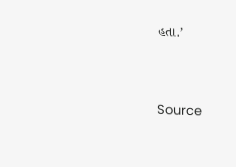હતા.’



Source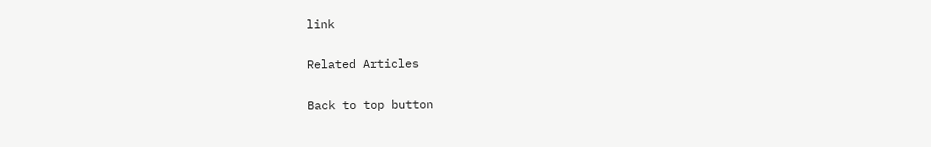link

Related Articles

Back to top button